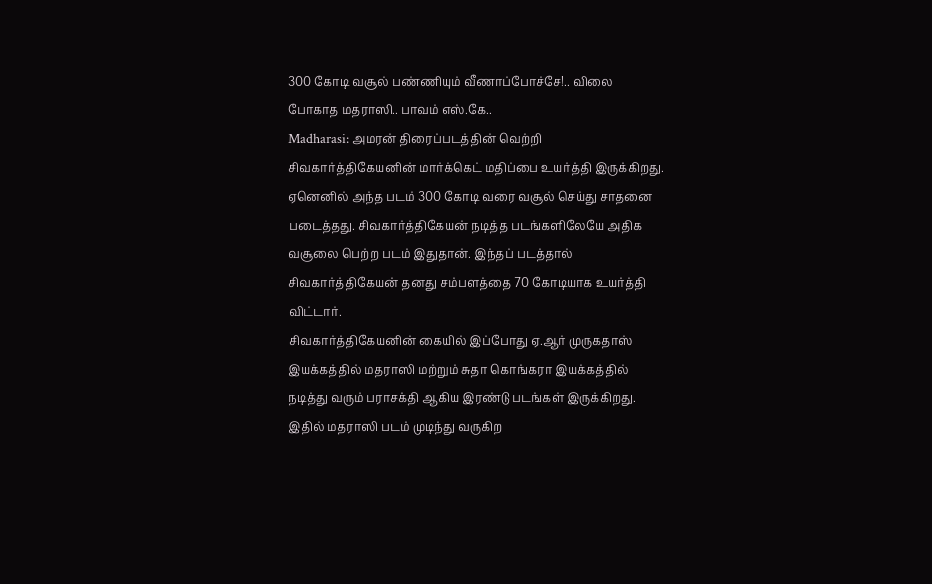300 கோடி வசூல் பண்ணியும் வீணாப்போச்சே!.. விலை போகாத மதராஸி.. பாவம் எஸ்.கே..
Madharasi: அமரன் திரைப்படத்தின் வெற்றி சிவகார்த்திகேயனின் மார்க்கெட் மதிப்பை உயர்த்தி இருக்கிறது. ஏனெனில் அந்த படம் 300 கோடி வரை வசூல் செய்து சாதனை படைத்தது. சிவகார்த்திகேயன் நடித்த படங்களிலேயே அதிக வசூலை பெற்ற படம் இதுதான். இந்தப் படத்தால் சிவகார்த்திகேயன் தனது சம்பளத்தை 70 கோடியாக உயர்த்தி விட்டார்.
சிவகார்த்திகேயனின் கையில் இப்போது ஏ.ஆர் முருகதாஸ் இயக்கத்தில் மதராஸி மற்றும் சுதா கொங்கரா இயக்கத்தில் நடித்து வரும் பராசக்தி ஆகிய இரண்டு படங்கள் இருக்கிறது. இதில் மதராஸி படம் முடிந்து வருகிற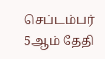செப்டம்பர் 5ஆம் தேதி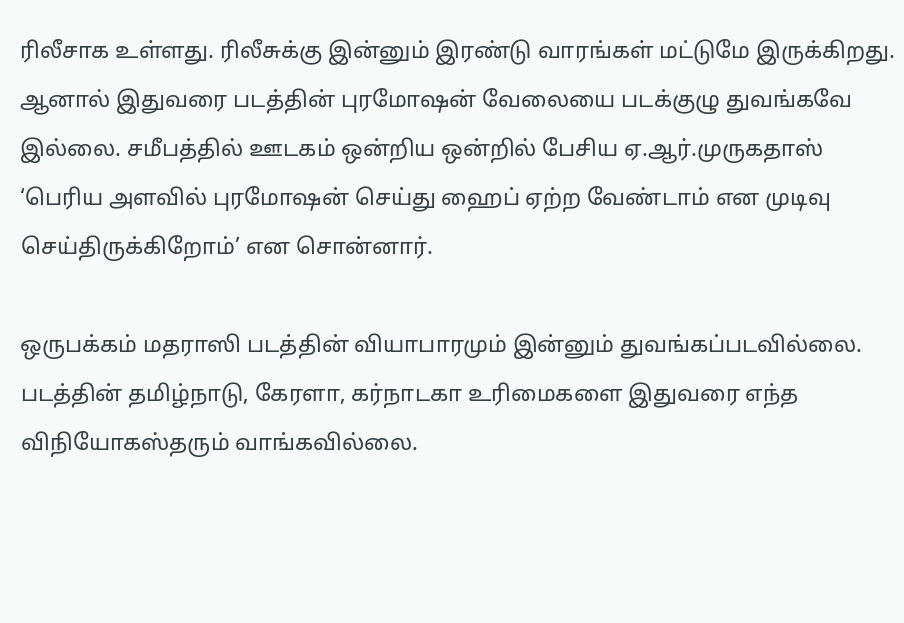ரிலீசாக உள்ளது. ரிலீசுக்கு இன்னும் இரண்டு வாரங்கள் மட்டுமே இருக்கிறது. ஆனால் இதுவரை படத்தின் புரமோஷன் வேலையை படக்குழு துவங்கவே இல்லை. சமீபத்தில் ஊடகம் ஒன்றிய ஒன்றில் பேசிய ஏ.ஆர்.முருகதாஸ் ‘பெரிய அளவில் புரமோஷன் செய்து ஹைப் ஏற்ற வேண்டாம் என முடிவு செய்திருக்கிறோம்’ என சொன்னார்.

ஒருபக்கம் மதராஸி படத்தின் வியாபாரமும் இன்னும் துவங்கப்படவில்லை. படத்தின் தமிழ்நாடு, கேரளா, கர்நாடகா உரிமைகளை இதுவரை எந்த விநியோகஸ்தரும் வாங்கவில்லை.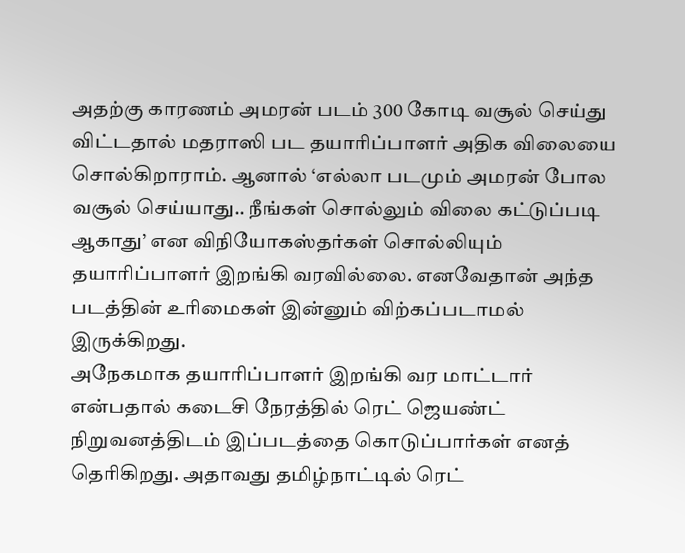அதற்கு காரணம் அமரன் படம் 300 கோடி வசூல் செய்து விட்டதால் மதராஸி பட தயாரிப்பாளர் அதிக விலையை சொல்கிறாராம். ஆனால் ‘எல்லா படமும் அமரன் போல வசூல் செய்யாது.. நீங்கள் சொல்லும் விலை கட்டுப்படி ஆகாது’ என விநியோகஸ்தர்கள் சொல்லியும் தயாரிப்பாளர் இறங்கி வரவில்லை. எனவேதான் அந்த படத்தின் உரிமைகள் இன்னும் விற்கப்படாமல் இருக்கிறது.
அநேகமாக தயாரிப்பாளர் இறங்கி வர மாட்டார் என்பதால் கடைசி நேரத்தில் ரெட் ஜெயண்ட் நிறுவனத்திடம் இப்படத்தை கொடுப்பார்கள் எனத் தெரிகிறது. அதாவது தமிழ்நாட்டில் ரெட்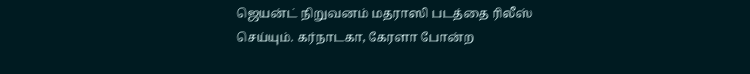ஜெயன்ட் நிறுவனம் மதராஸி படத்தை ரிலீஸ் செய்யும். கர்நாடகா, கேரளா போன்ற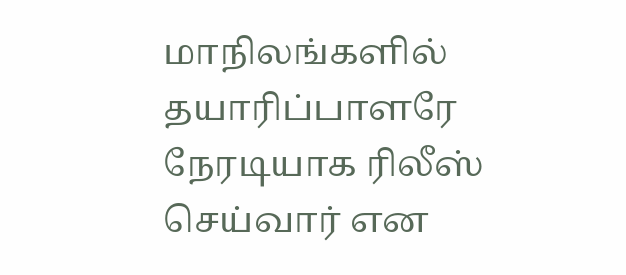மாநிலங்களில் தயாரிப்பாளரே நேரடியாக ரிலீஸ் செய்வார் என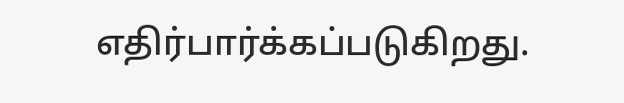எதிர்பார்க்கப்படுகிறது.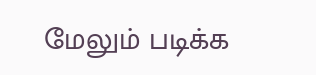மேலும் படிக்க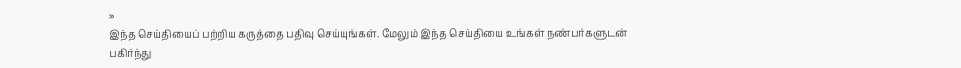»
இந்த செய்தியைப் பற்றிய கருத்தை பதிவு செய்யுங்கள். மேலும் இந்த செய்தியை உங்கள் நண்பர்களுடன் பகிர்ந்து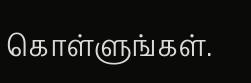கொள்ளுங்கள்.